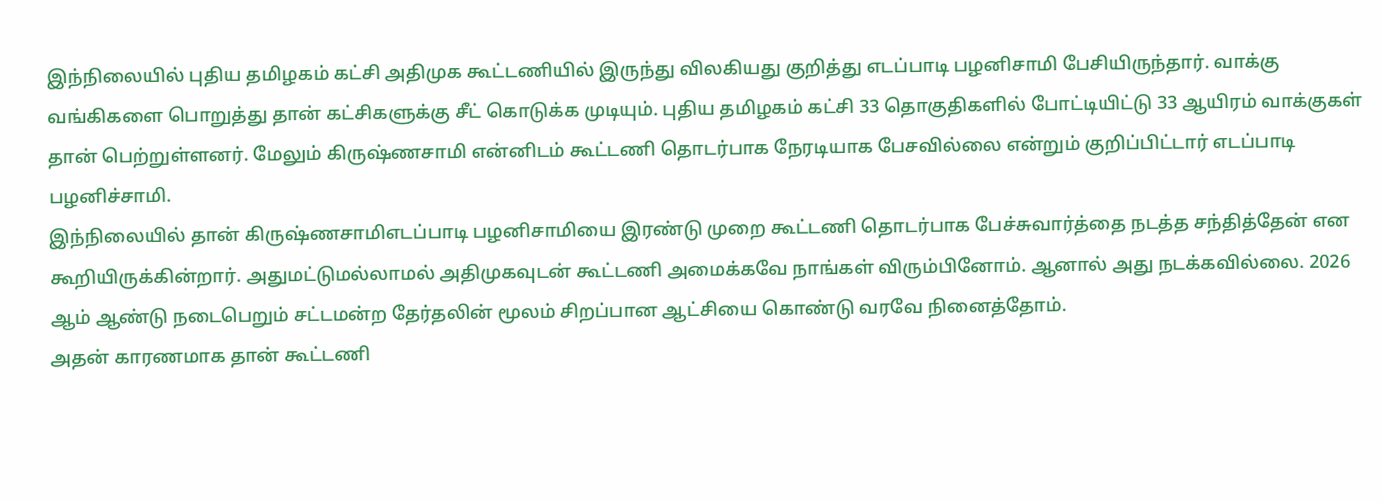இந்நிலையில் புதிய தமிழகம் கட்சி அதிமுக கூட்டணியில் இருந்து விலகியது குறித்து எடப்பாடி பழனிசாமி பேசியிருந்தார். வாக்கு வங்கிகளை பொறுத்து தான் கட்சிகளுக்கு சீட் கொடுக்க முடியும். புதிய தமிழகம் கட்சி 33 தொகுதிகளில் போட்டியிட்டு 33 ஆயிரம் வாக்குகள் தான் பெற்றுள்ளனர். மேலும் கிருஷ்ணசாமி என்னிடம் கூட்டணி தொடர்பாக நேரடியாக பேசவில்லை என்றும் குறிப்பிட்டார் எடப்பாடி பழனிச்சாமி.
இந்நிலையில் தான் கிருஷ்ணசாமிஎடப்பாடி பழனிசாமியை இரண்டு முறை கூட்டணி தொடர்பாக பேச்சுவார்த்தை நடத்த சந்தித்தேன் என கூறியிருக்கின்றார். அதுமட்டுமல்லாமல் அதிமுகவுடன் கூட்டணி அமைக்கவே நாங்கள் விரும்பினோம். ஆனால் அது நடக்கவில்லை. 2026 ஆம் ஆண்டு நடைபெறும் சட்டமன்ற தேர்தலின் மூலம் சிறப்பான ஆட்சியை கொண்டு வரவே நினைத்தோம்.
அதன் காரணமாக தான் கூட்டணி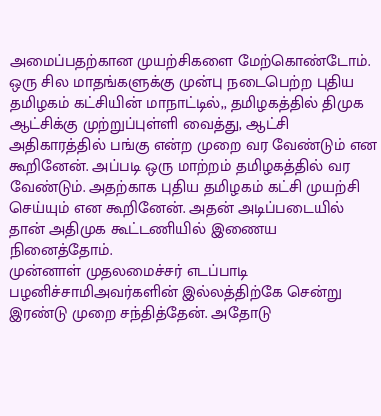அமைப்பதற்கான முயற்சிகளை மேற்கொண்டோம். ஒரு சில மாதங்களுக்கு முன்பு நடைபெற்ற புதிய தமிழகம் கட்சியின் மாநாட்டில்,, தமிழகத்தில் திமுக ஆட்சிக்கு முற்றுப்புள்ளி வைத்து, ஆட்சி அதிகாரத்தில் பங்கு என்ற முறை வர வேண்டும் என கூறினேன். அப்படி ஒரு மாற்றம் தமிழகத்தில் வர வேண்டும். அதற்காக புதிய தமிழகம் கட்சி முயற்சி செய்யும் என கூறினேன். அதன் அடிப்படையில் தான் அதிமுக கூட்டணியில் இணைய நினைத்தோம்.
முன்னாள் முதலமைச்சர் எடப்பாடி பழனிச்சாமிஅவர்களின் இல்லத்திற்கே சென்று இரண்டு முறை சந்தித்தேன். அதோடு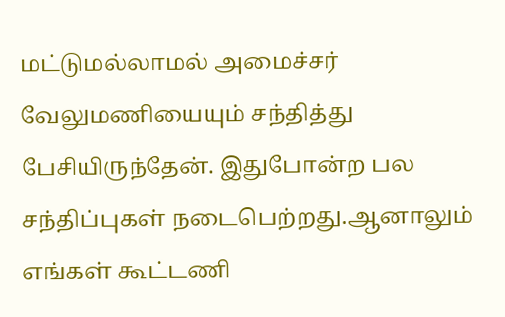மட்டுமல்லாமல் அமைச்சர் வேலுமணியையும் சந்தித்து பேசியிருந்தேன். இதுபோன்ற பல சந்திப்புகள் நடைபெற்றது.ஆனாலும் எங்கள் கூட்டணி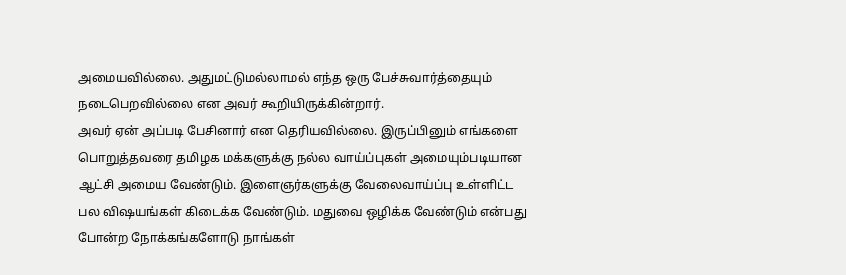அமையவில்லை. அதுமட்டுமல்லாமல் எந்த ஒரு பேச்சுவார்த்தையும் நடைபெறவில்லை என அவர் கூறியிருக்கின்றார்.
அவர் ஏன் அப்படி பேசினார் என தெரியவில்லை. இருப்பினும் எங்களை பொறுத்தவரை தமிழக மக்களுக்கு நல்ல வாய்ப்புகள் அமையும்படியான ஆட்சி அமைய வேண்டும். இளைஞர்களுக்கு வேலைவாய்ப்பு உள்ளிட்ட பல விஷயங்கள் கிடைக்க வேண்டும். மதுவை ஒழிக்க வேண்டும் என்பது போன்ற நோக்கங்களோடு நாங்கள்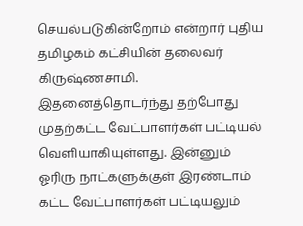செயல்படுகின்றோம் என்றார் புதிய தமிழகம் கட்சியின் தலைவர் கிருஷ்ணசாமி.
இதனைத்தொடர்ந்து தற்போது முதற்கட்ட வேட்பாளர்கள் பட்டியல் வெளியாகியுள்ளது. இன்னும் ஓரிரு நாட்களுக்குள் இரண்டாம் கட்ட வேட்பாளர்கள் பட்டியலும்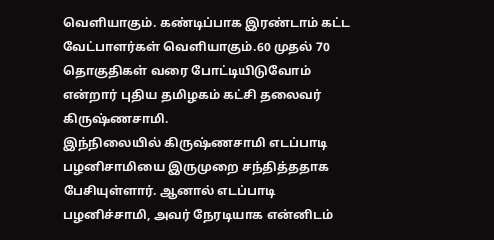வெளியாகும். கண்டிப்பாக இரண்டாம் கட்ட வேட்பாளர்கள் வெளியாகும்.60 முதல் 70 தொகுதிகள் வரை போட்டியிடுவோம் என்றார் புதிய தமிழகம் கட்சி தலைவர் கிருஷ்ணசாமி.
இந்நிலையில் கிருஷ்ணசாமி எடப்பாடி பழனிசாமியை இருமுறை சந்தித்ததாக பேசியுள்ளார். ஆனால் எடப்பாடி பழனிச்சாமி, அவர் நேரடியாக என்னிடம்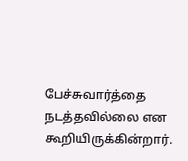பேச்சுவார்த்தை நடத்தவில்லை என கூறியிருக்கின்றார்.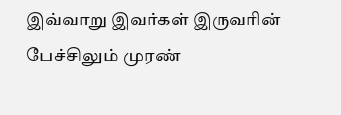இவ்வாறு இவர்கள் இருவரின் பேச்சிலும் முரண்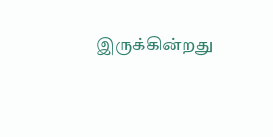இருக்கின்றது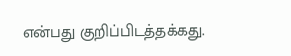என்பது குறிப்பிடத்தக்கது.